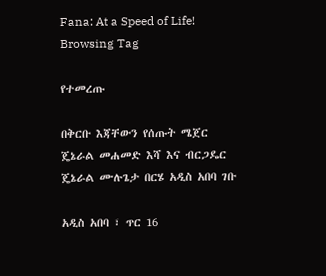Fana: At a Speed of Life!
Browsing Tag

የተመረጡ

በቅርቡ እጃቸውን የሰጡት ሜጀር ጄኔራል መሐመድ እሻ እና ብርጋዴር ጄኔራል ሙሉጌታ በርሄ አዲስ አበባ ገቡ

አዲስ አበባ ፣ ጥር 16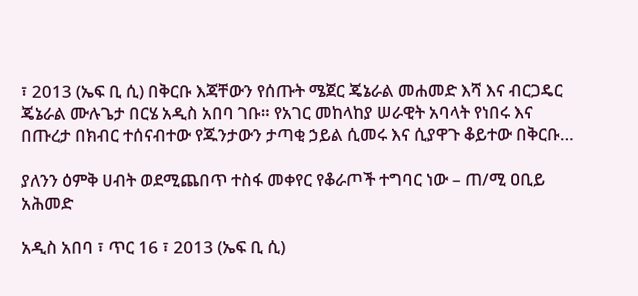፣ 2013 (ኤፍ ቢ ሲ) በቅርቡ እጃቸውን የሰጡት ሜጀር ጄኔራል መሐመድ እሻ እና ብርጋዴር ጄኔራል ሙሉጌታ በርሄ አዲስ አበባ ገቡ። የአገር መከላከያ ሠራዊት አባላት የነበሩ እና በጡረታ በክብር ተሰናብተው የጁንታውን ታጣቂ ኃይል ሲመሩ እና ሲያዋጉ ቆይተው በቅርቡ…

ያለንን ዕምቅ ሀብት ወደሚጨበጥ ተስፋ መቀየር የቆራጦች ተግባር ነው – ጠ/ሚ ዐቢይ አሕመድ

አዲስ አበባ ፣ ጥር 16 ፣ 2013 (ኤፍ ቢ ሲ)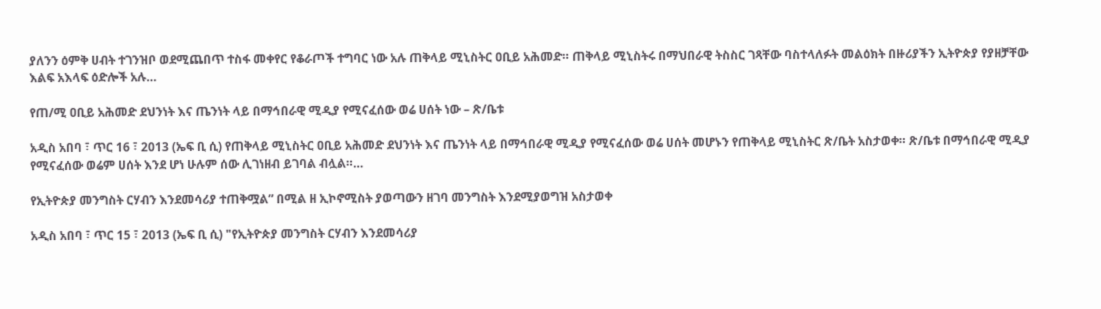ያለንን ዕምቅ ሀብት ተገንዝቦ ወደሚጨበጥ ተስፋ መቀየር የቆራጦች ተግባር ነው አሉ ጠቅላይ ሚኒስትር ዐቢይ አሕመድ። ጠቅላይ ሚኒስትሩ በማህበራዊ ትስስር ገጻቸው ባስተላለፉት መልዕክት በዙሪያችን ኢትዮጵያ የያዘቻቸው እልፍ አእላፍ ዕድሎች አሉ…

የጠ/ሚ ዐቢይ አሕመድ ደህንነት እና ጤንነት ላይ በማኅበራዊ ሚዲያ የሚናፈሰው ወሬ ሀሰት ነው – ጽ/ቤቱ

አዲስ አበባ ፣ ጥር 16 ፣ 2013 (ኤፍ ቢ ሲ) የጠቅላይ ሚኒስትር ዐቢይ አሕመድ ደህንነት እና ጤንነት ላይ በማኅበራዊ ሚዲያ የሚናፈሰው ወሬ ሀሰት መሆኑን የጠቅላይ ሚኒስትር ጽ/ቤት አስታወቀ። ጽ/ቤቱ በማኅበራዊ ሚዲያ የሚናፈሰው ወሬም ሀሰት እንደ ሆነ ሁሉም ሰው ሊገነዘብ ይገባል ብሏል።…

የኢትዮጵያ መንግስት ርሃብን እንደመሳሪያ ተጠቅሟል” በሚል ዘ ኢኮኖሚስት ያወጣውን ዘገባ መንግስት እንደሚያወግዝ አስታወቀ

አዲስ አበባ ፣ ጥር 15 ፣ 2013 (ኤፍ ቢ ሲ) "የኢትዮጵያ መንግስት ርሃብን እንደመሳሪያ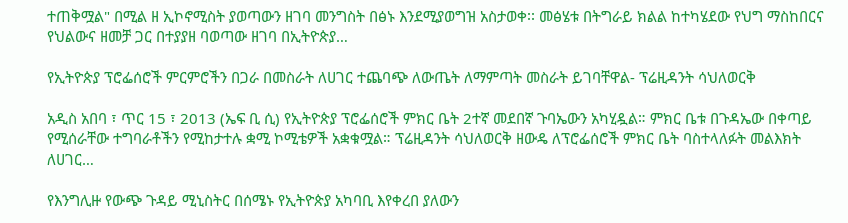ተጠቅሟል" በሚል ዘ ኢኮኖሚስት ያወጣውን ዘገባ መንግስት በፅኑ እንደሚያወግዝ አስታወቀ፡፡ መፅሄቱ በትግራይ ክልል ከተካሄደው የህግ ማስከበርና የህልውና ዘመቻ ጋር በተያያዘ ባወጣው ዘገባ በኢትዮጵያ…

የኢትዮጵያ ፕሮፌሰሮች ምርምሮችን በጋራ በመስራት ለሀገር ተጨባጭ ለውጤት ለማምጣት መስራት ይገባቸዋል- ፕሬዚዳንት ሳህለወርቅ

አዲስ አበባ ፣ ጥር 15 ፣ 2013 (ኤፍ ቢ ሲ) የኢትዮጵያ ፕሮፌሰሮች ምክር ቤት 2ተኛ መደበኛ ጉባኤውን አካሂዷል። ምክር ቤቱ በጉዳኤው በቀጣይ የሚሰራቸው ተግባራቶችን የሚከታተሉ ቋሚ ኮሚቴዎች አቋቁሟል። ፕሬዚዳንት ሳህለወርቅ ዘውዴ ለፕሮፌሰሮች ምክር ቤት ባስተላለፉት መልእክት ለሀገር…

የእንግሊዙ የውጭ ጉዳይ ሚኒስትር በሰሜኑ የኢትዮጵያ አካባቢ እየቀረበ ያለውን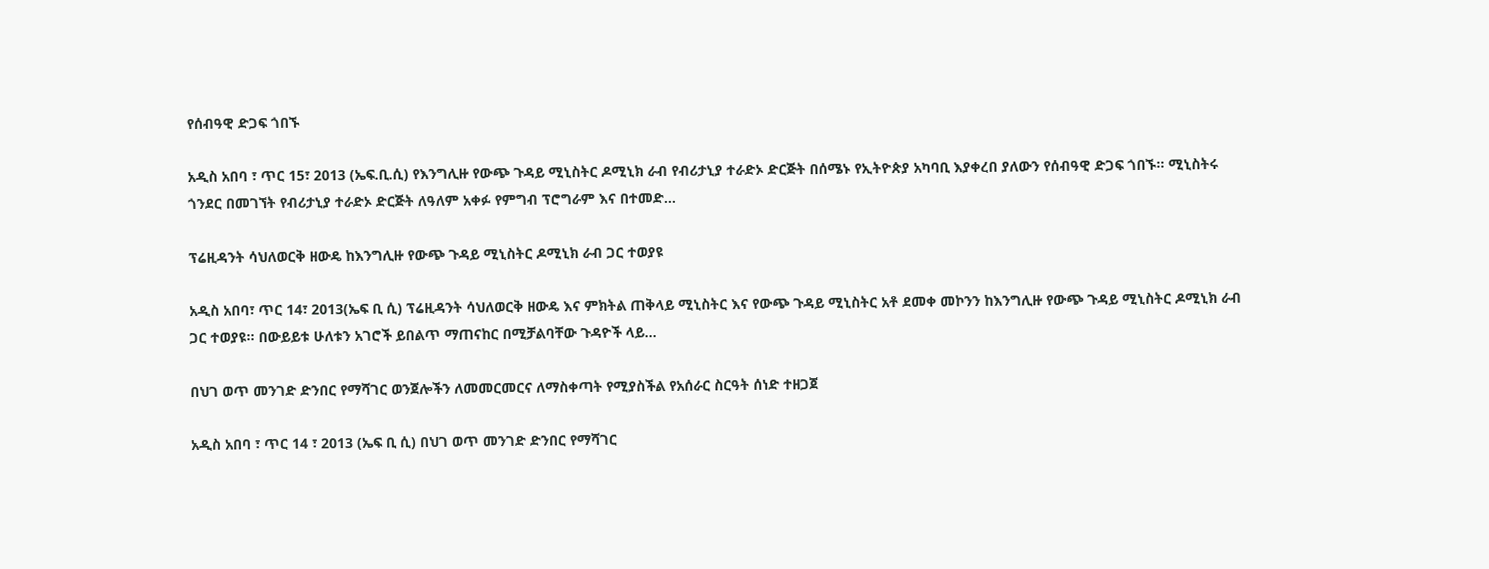የሰብዓዊ ድጋፍ ጎበኙ

አዲስ አበባ ፣ ጥር 15፣ 2013 (ኤፍ.ቢ.ሲ) የእንግሊዙ የውጭ ጉዳይ ሚኒስትር ዶሚኒክ ራብ የብሪታኒያ ተራድኦ ድርጅት በሰሜኑ የኢትዮጵያ አካባቢ እያቀረበ ያለውን የሰብዓዊ ድጋፍ ጎበኙ፡፡ ሚኒስትሩ ጎንደር በመገኘት የብሪታኒያ ተራድኦ ድርጅት ለዓለም አቀፉ የምግብ ፕሮግራም እና በተመድ…

ፕሬዚዳንት ሳህለወርቅ ዘውዴ ከእንግሊዙ የውጭ ጉዳይ ሚኒስትር ዶሚኒክ ራብ ጋር ተወያዩ

አዲስ አበባ፣ ጥር 14፣ 2013(ኤፍ ቢ ሲ) ፕሬዚዳንት ሳህለወርቅ ዘውዴ እና ምክትል ጠቅላይ ሚኒስትር እና የውጭ ጉዳይ ሚኒስትር አቶ ደመቀ መኮንን ከእንግሊዙ የውጭ ጉዳይ ሚኒስትር ዶሚኒክ ራብ ጋር ተወያዩ፡፡ በውይይቱ ሁለቱን አገሮች ይበልጥ ማጠናከር በሚቻልባቸው ጉዳዮች ላይ…

በህገ ወጥ መንገድ ድንበር የማሻገር ወንጀሎችን ለመመርመርና ለማስቀጣት የሚያስችል የአሰራር ስርዓት ሰነድ ተዘጋጀ

አዲስ አበባ ፣ ጥር 14 ፣ 2013 (ኤፍ ቢ ሲ) በህገ ወጥ መንገድ ድንበር የማሻገር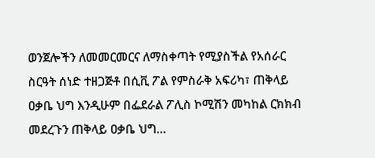ወንጀሎችን ለመመርመርና ለማስቀጣት የሚያስችል የአሰራር ስርዓት ሰነድ ተዘጋጅቶ በሲቪ ፖል የምስራቅ አፍሪካ፣ ጠቅላይ ዐቃቤ ህግ እንዲሁም በፌደራል ፖሊስ ኮሚሽን መካከል ርክክብ መደረጉን ጠቅላይ ዐቃቤ ህግ…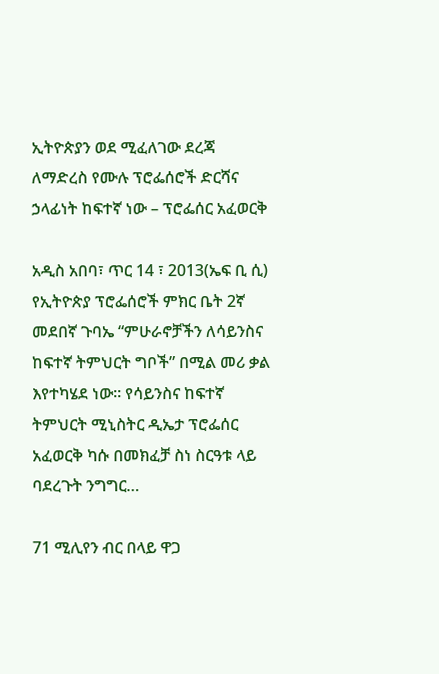ኢትዮጵያን ወደ ሚፈለገው ደረጃ ለማድረስ የሙሉ ፕሮፌሰሮች ድርሻና ኃላፊነት ከፍተኛ ነው – ፕሮፌሰር አፈወርቅ

አዲስ አበባ፣ ጥር 14 ፣ 2013(ኤፍ ቢ ሲ) የኢትዮጵያ ፕሮፌሰሮች ምክር ቤት 2ኛ መደበኛ ጉባኤ “ምሁራኖቻችን ለሳይንስና ከፍተኛ ትምህርት ግቦች” በሚል መሪ ቃል እየተካሄደ ነው፡፡ የሳይንስና ከፍተኛ ትምህርት ሚኒስትር ዲኤታ ፕሮፌሰር አፈወርቅ ካሱ በመክፈቻ ስነ ስርዓቱ ላይ ባደረጉት ንግግር…

71 ሚሊየን ብር በላይ ዋጋ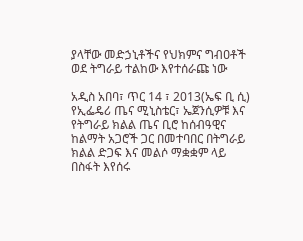ያላቸው መድኃኒቶችና የህክምና ግብዐቶች ወደ ትግራይ ተልከው እየተሰራጩ ነው

አዲስ አበባ፣ ጥር 14 ፣ 2013(ኤፍ ቢ ሲ) የኢፌዴሪ ጤና ሚኒስቴር፣ ኤጀንሲዎቹ እና የትግራይ ክልል ጤና ቢሮ ከሰብዓዊና ከልማት አጋሮች ጋር በመተባበር በትግራይ ክልል ድጋፍ እና መልሶ ማቋቋም ላይ በስፋት እየሰሩ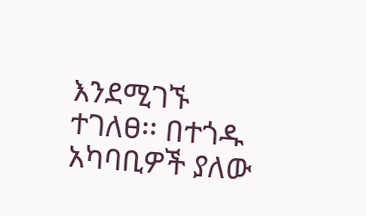እንደሚገኙ ተገለፀ፡፡ በተጎዱ አካባቢዎች ያለው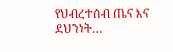የህብረተሰብ ጤና እና ደህንነት…